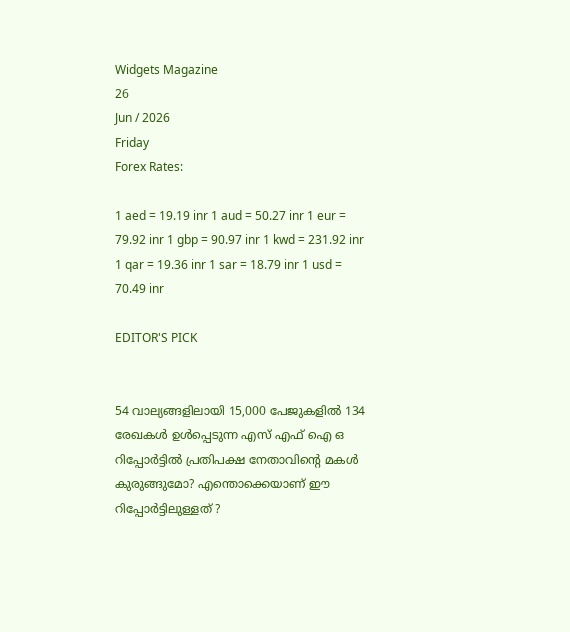Widgets Magazine
26
Jun / 2026
Friday
Forex Rates:

1 aed = 19.19 inr 1 aud = 50.27 inr 1 eur = 79.92 inr 1 gbp = 90.97 inr 1 kwd = 231.92 inr 1 qar = 19.36 inr 1 sar = 18.79 inr 1 usd = 70.49 inr

EDITOR'S PICK


54 വാല്യങ്ങളിലായി 15,000 പേജുകളിൽ 134 രേഖകൾ ഉൾപ്പെടുന്ന എസ് എഫ് ഐ ഒ റിപ്പോർട്ടിൽ പ്രതിപക്ഷ നേതാവിന്റെ മകൾ കുരുങ്ങുമോ? എന്തൊക്കെയാണ് ഈ റിപ്പോർട്ടിലുള്ളത് ?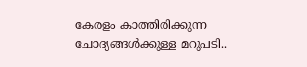കേരളം കാത്തിരിക്കുന്ന ചോദ്യങ്ങൾക്കുള്ള മറുപടി..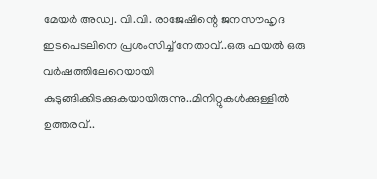മേയർ അഡ്വ. വി.വി. രാജേഷിന്റെ ജനസൗഹൃദ ഇടപെടലിനെ പ്രശംസിച്ച് നേതാവ്..ഒരു ഫയൽ ഒരു വർഷത്തിലേറെയായി കുടുങ്ങിക്കിടക്കുകയായിരുന്നു..മിനിറ്റുകൾക്കുള്ളിൽ ഉത്തരവ്..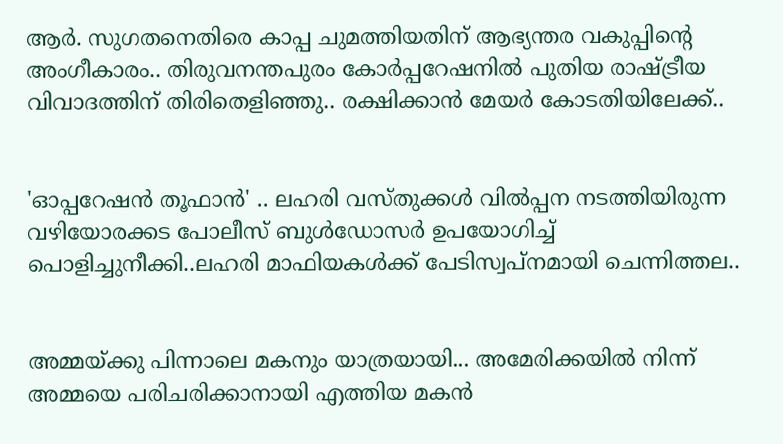ആർ. സുഗതനെതിരെ കാപ്പ ചുമത്തിയതിന് ആഭ്യന്തര വകുപ്പിന്റെ അംഗീകാരം.. തിരുവനന്തപുരം കോർപ്പറേഷനിൽ പുതിയ രാഷ്ട്രീയ വിവാദത്തിന് തിരിതെളിഞ്ഞു.. രക്ഷിക്കാൻ മേയർ കോടതിയിലേക്ക്..


'ഓപ്പറേഷന്‍ തൂഫാന്‍' .. ലഹരി വസ്തുക്കള്‍ വില്‍പ്പന നടത്തിയിരുന്ന വഴിയോരക്കട പോലീസ് ബുള്‍ഡോസര്‍ ഉപയോഗിച്ച് പൊളിച്ചുനീക്കി..ലഹരി മാഫിയകള്‍ക്ക് പേടിസ്വപ്നമായി ചെന്നിത്തല..


അമ്മയ്ക്കു പിന്നാലെ മകനും യാത്രയായി... അമേരിക്കയിൽ നിന്ന് അമ്മയെ പരിചരിക്കാനായി എത്തിയ മകൻ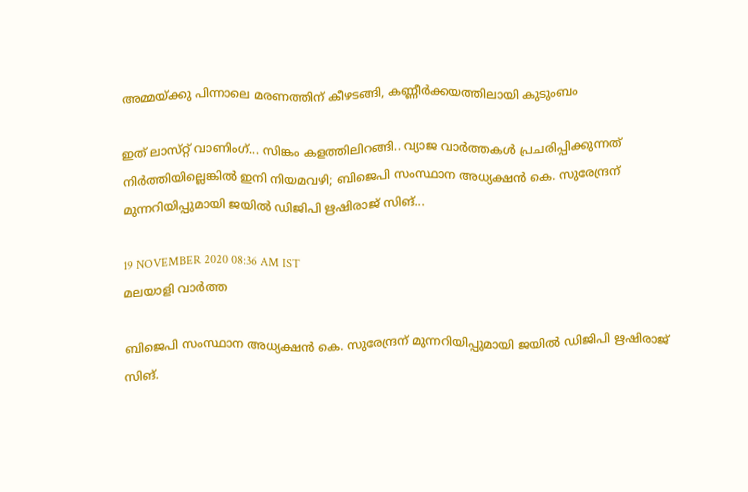അമ്മയ്ക്കു പിന്നാലെ മരണത്തിന് കീഴടങ്ങി, കണ്ണീർക്കയത്തിലായി കുടുംബം

ഇത് ലാസ്‌റ്റ് വാണിംഗ്... സിങ്കം കളത്തിലിറങ്ങി.. വ്യാജ വാര്‍ത്തകള്‍ പ്രചരിപ്പിക്കുന്നത് നിര്‍ത്തിയില്ലെങ്കില്‍ ഇനി നിയമവഴി; ബിജെപി സംസ്ഥാന അധ്യക്ഷന്‍ കെ. സുരേന്ദ്രന് മുന്നറിയിപ്പുമായി ജയില്‍ ഡിജിപി ഋഷിരാജ് സിങ്...

19 NOVEMBER 2020 08:36 AM IST
മലയാളി വാര്‍ത്ത

ബിജെപി സംസ്ഥാന അധ്യക്ഷന്‍ കെ. സുരേന്ദ്രന് മുന്നറിയിപ്പുമായി ജയില്‍ ഡിജിപി ഋഷിരാജ് സിങ്.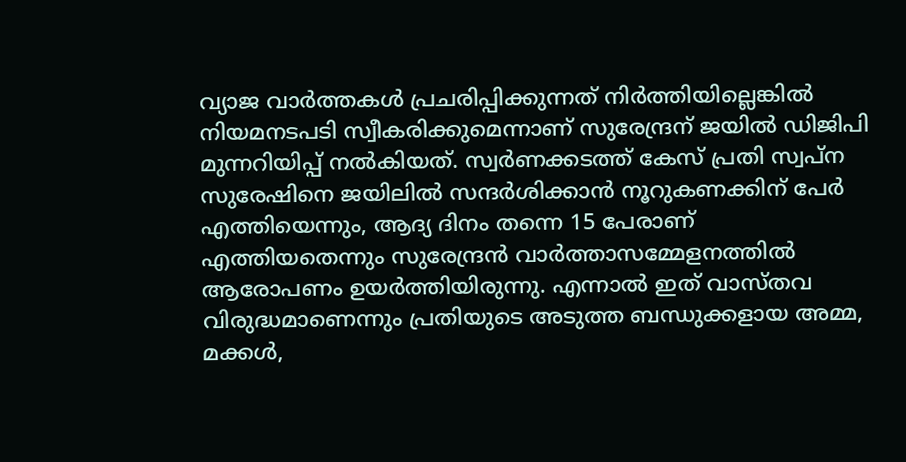വ്യാജ വാര്‍ത്തകള്‍ പ്രചരിപ്പിക്കുന്നത് നിര്‍ത്തിയില്ലെങ്കില്‍ നിയമനടപടി സ്വീകരിക്കുമെന്നാണ് സുരേന്ദ്രന് ജയില്‍ ഡിജിപി മുന്നറിയിപ്പ് നല്‍കിയത്. സ്വര്‍ണക്കടത്ത് കേസ് പ്രതി സ്വപ്ന സുരേഷിനെ ജയിലില്‍ സന്ദര്‍ശിക്കാന്‍ നൂറുകണക്കിന് പേര്‍ എത്തിയെന്നും, ആദ്യ ദിനം തന്നെ 15 പേരാണ് എത്തിയതെന്നും സുരേന്ദ്രന്‍ വാര്‍ത്താസമ്മേളനത്തില്‍ ആരോപണം ഉയര്‍ത്തിയിരുന്നു. എന്നാല്‍ ഇത് വാസ്തവ വിരുദ്ധമാണെന്നും പ്രതിയുടെ അടുത്ത ബന്ധുക്കളായ അമ്മ, മക്കള്‍,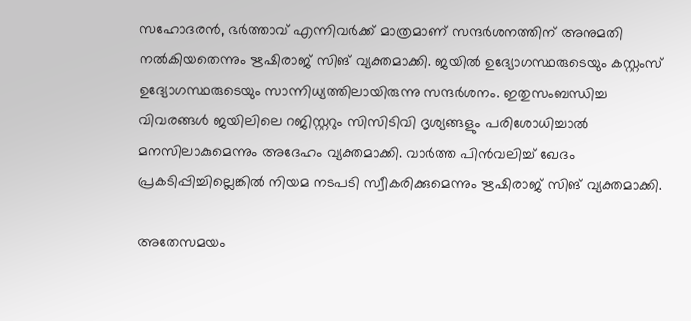സഹോദരന്‍, ഭര്‍ത്താവ് എന്നിവര്‍ക്ക് മാത്രമാണ് സന്ദര്‍ശനത്തിന് അനുമതി നല്‍കിയതെന്നും ഋഷിരാജ് സിങ് വ്യക്തമാക്കി. ജയില്‍ ഉദ്യോഗസ്ഥരുടെയും കസ്റ്റംസ് ഉദ്യോഗസ്ഥരുടെയും സാന്നിധ്യത്തിലായിരുന്നു സന്ദര്‍ശനം. ഇതുസംബന്ധിച്ച വിവരങ്ങള്‍ ജയിലിലെ റജിസ്റ്ററും സിസിടിവി ദൃശ്യങ്ങളും പരിശോധിച്ചാല്‍ മനസിലാകുമെന്നും അദേഹം വ്യക്തമാക്കി. വാര്‍ത്ത പിന്‍വലിച്ച്‌ ഖേദം പ്രകടിപ്പിച്ചില്ലെങ്കില്‍ നിയമ നടപടി സ്വീകരിക്കുമെന്നും ഋഷിരാജ് സിങ് വ്യക്തമാക്കി.

അതേസമയം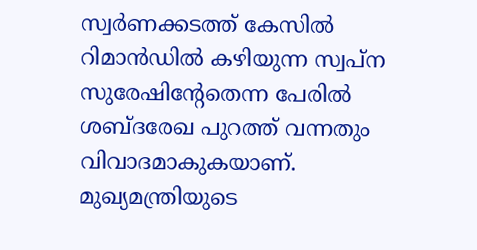സ്വർണക്കടത്ത് കേസിൽ റിമാൻഡിൽ കഴിയുന്ന സ്വപ്ന സുരേഷിന്റേതെന്ന പേരിൽ ശബ്ദരേഖ പുറത്ത് വന്നതും വിവാദമാകുകയാണ്. മുഖ്യമന്ത്രിയുടെ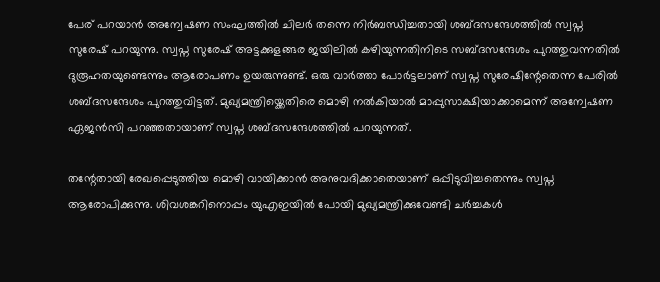പേര് പറയാൻ അന്വേഷണ സംഘത്തിൽ ചിലർ തന്നെ നിർബന്ധിച്ചതായി ശബ്ദസന്ദേശത്തിൽ സ്വപ്ന സുരേഷ് പറയുന്നു. സ്വപ്ന സുരേഷ് അട്ടക്കുളങ്ങര ജയിലിൽ കഴിയുന്നതിനിടെ സബ്ദസന്ദേശം പുറത്തുവന്നതിൽ ദുരൂഹതയുണ്ടെന്നും ആരോപണം ഉയരുന്നുണ്ട്. ഒരു വാർത്താ പോർട്ടലാണ് സ്വപ്ന സുരേഷിന്റേതെന്ന പേരിൽ ശബ്ദസന്ദേശം പുറത്തുവിട്ടത്. മുഖ്യമന്ത്രിയ്ക്കെതിരെ മൊഴി നൽകിയാൽ മാപ്പുസാക്ഷിയാക്കാമെന്ന് അന്വേഷണ ഏജൻസി പറഞ്ഞതായാണ് സ്വപ്ന ശബ്ദസന്ദേശത്തിൽ പറയുന്നത്.

തന്റേതായി രേഖപ്പെടുത്തിയ മൊഴി വായിക്കാൻ അനുവദിക്കാതെയാണ് ഒപ്പിടുവിച്ചതെന്നും സ്വപ്ന ആരോപിക്കുന്നു. ശിവശങ്കറിനൊപ്പം യുഎഇയിൽ പോയി മുഖ്യമന്ത്രിക്കുവേണ്ടി ചർച്ചകൾ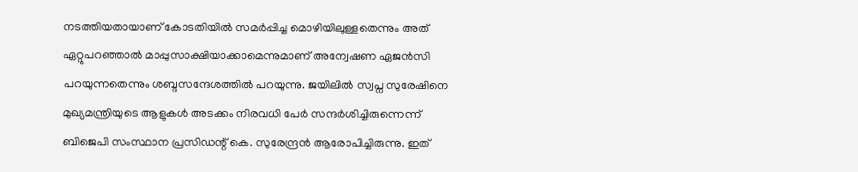നടത്തിയതായാണ് കോടതിയിൽ സമർപ്പിച്ച മൊഴിയിലുള്ളതെന്നും അത് ഏറ്റുപറഞ്ഞാൽ മാപ്പുസാക്ഷിയാക്കാമെന്നുമാണ് അന്വേഷണ ഏജൻസി പറയുന്നതെന്നും ശബ്ദസന്ദേശത്തിൽ പറയുന്നു. ജയിലിൽ സ്വപ്ന സുരേഷിനെ മുഖ്യമന്ത്രിയുടെ ആളുകൾ അടക്കം നിരവധി പേർ സന്ദർശിച്ചിരുന്നെന്ന് ബിജെപി സംസ്ഥാന പ്രസിഡന്റ് കെ. സുരേന്ദ്രൻ ആരോപിച്ചിരുന്നു. ഇത്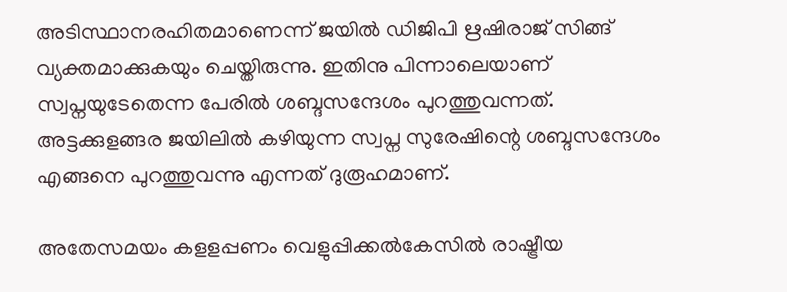അടിസ്ഥാനരഹിതമാണെന്ന് ജയിൽ ഡിജിപി ഋഷിരാജ് സിങ്ങ് വ്യക്തമാക്കുകയും ചെയ്തിരുന്നു. ഇതിനു പിന്നാലെയാണ് സ്വപ്നയുടേതെന്ന പേരിൽ ശബ്ദസന്ദേശം പുറത്തുവന്നത്. അട്ടക്കുളങ്ങര ജയിലിൽ കഴിയുന്ന സ്വപ്ന സുരേഷിന്റെ ശബ്ദസന്ദേശം എങ്ങനെ പുറത്തുവന്നു എന്നത് ദുരൂഹമാണ്.

അതേസമയം കളളപ്പണം വെളുപ്പിക്കല്‍കേസില്‍ രാഷ്ട്രീയ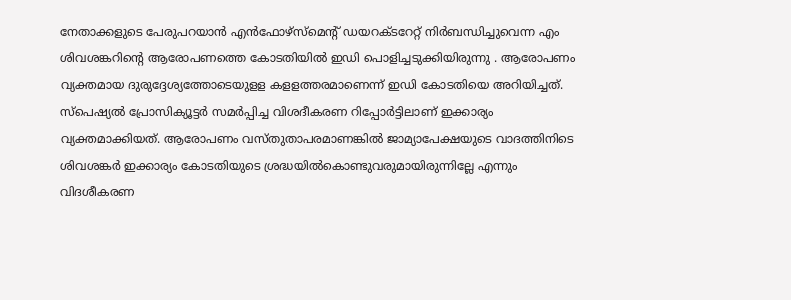നേതാക്കളുടെ പേരുപറയാന്‍ എന്‍ഫോഴ്സ്‌മെന്റ് ഡയറക്ടറേറ്റ് നിര്‍ബന്ധിച്ചുവെന്ന എം ശിവശങ്കറിന്റെ ആരോപണത്തെ കോടതിയില്‍ ഇഡി പൊളിച്ചടുക്കിയിരുന്നു . ആരോപണം വ്യക്തമായ ദുരുദ്ദേശ്യത്തോടെയുളള കളളത്തരമാണെന്ന് ഇഡി കോടതിയെ അറിയിച്ചത്. സ്പെഷ്യല്‍ പ്രോസിക്യൂട്ടര്‍ സമര്‍പ്പിച്ച വിശദീകരണ റിപ്പോര്‍ട്ടിലാണ് ഇക്കാര്യം വ്യക്തമാക്കിയത്. ആരോപണം വസ്തുതാപരമാണങ്കില്‍ ജാമ്യാപേക്ഷയുടെ വാദത്തിനിടെ ശിവശങ്കര്‍ ഇക്കാര്യം കോടതിയുടെ ശ്രദ്ധയില്‍കൊണ്ടുവരുമായിരുന്നില്ലേ എന്നും വിദശീകരണ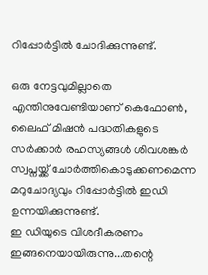റിപ്പോര്‍ട്ടില്‍ ചോദിക്കുന്നുണ്ട്.

ഒരു നേട്ടവുമില്ലാതെ എന്തിനുവേണ്ടിയാണ് കെഫോണ്‍, ലൈഫ് മിഷന്‍ പദ്ധതികളുടെ സര്‍ക്കാര്‍ രഹസ്യങ്ങള്‍ ശിവശങ്കര്‍ സ്വപ്നയ്ക്ക് ചോര്‍ത്തികൊടുക്കണമെന്ന മറുചോദ്യവും റിപ്പോര്‍ട്ടില്‍ ഇഡി ഉന്നയിക്കുന്നുണ്ട്.
ഇ ഡിയുടെ വിശദീകരണം ഇങ്ങനെയായിരുന്നു...തന്റെ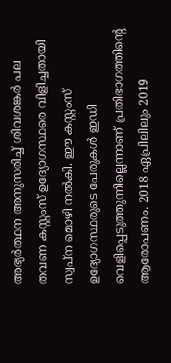അഭ്യര്‍ത്ഥന അനുസരിച്ച്‌ ശിവശങ്കര്‍ പല തവണ കസ്റ്റംസ് ഉദ്യോഗസ്ഥരെ വിളിച്ചതായി സ്വപ്ന മൊഴി നല്‍കി. ഈ കസ്റ്റംസ് ഉദ്യോഗസ്ഥരുടെ പേരുകള്‍ ഇഡി വെളിപ്പെടുത്തുന്നില്ലെന്നാണ് പ്രതിഭാഗത്തിന്റെ ആരോപണം. 2018 ഏപ്രിലിലും 2019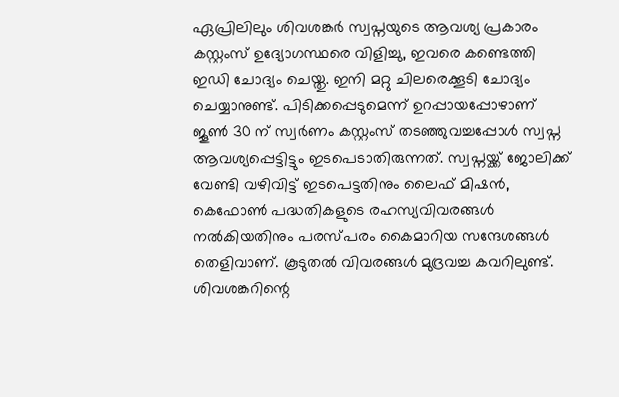ഏപ്രിലിലും ശിവശങ്കര്‍ സ്വപ്നയുടെ ആവശ്യ പ്രകാരം കസ്റ്റംസ് ഉദ്യോഗസ്ഥരെ വിളിച്ചു, ഇവരെ കണ്ടെത്തി ഇഡി ചോദ്യം ചെയ്തു. ഇനി മറ്റു ചിലരെക്കൂടി ചോദ്യം ചെയ്യാനുണ്ട്. പിടിക്കപ്പെടുമെന്ന് ഉറപ്പായപ്പോഴാണ് ജൂണ്‍ 30 ന് സ്വര്‍ണം കസ്റ്റംസ് തടഞ്ഞുവച്ചപ്പോള്‍ സ്വപ്ന ആവശ്യപ്പെട്ടിട്ടും ഇടപെടാതിരുന്നത്. സ്വപ്നയ്ക്ക് ജോലിക്ക് വേണ്ടി വഴിവിട്ട് ഇടപെട്ടതിനും ലൈഫ് മിഷന്‍, കെഫോണ്‍ പദ്ധതികളുടെ രഹസ്യവിവരങ്ങള്‍ നല്‍കിയതിനും പരസ്പരം കൈമാറിയ സന്ദേശങ്ങള്‍ തെളിവാണ്. കൂടുതല്‍ വിവരങ്ങള്‍ മുദ്രവച്ച കവറിലുണ്ട്. ശിവശങ്കറിന്റെ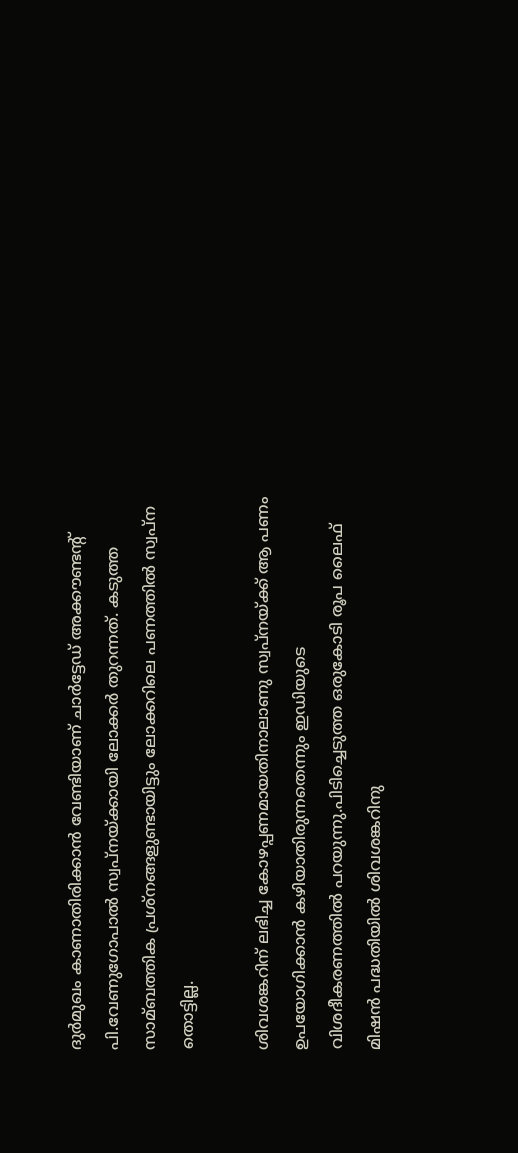ദുര്‍മുഖം കാണാതിരിക്കാന്‍ വേണ്ടിയാണ് ചാര്‍ട്ടേഡ് അക്കൗണ്ടന്റ് പി.വേണുഗോപാല്‍ സ്വപ്നയ്ക്കായി ലോക്കര്‍ തുറന്നത്. കടുത്ത സാമ്ബത്തിക പ്രശ്നങ്ങളുണ്ടായിട്ടും ലോക്കറിലെ പണത്തില്‍ സ്വപ്ന തൊട്ടില്ല.

ശിവശങ്കറിന് ലഭിച്ച കോഴപ്പണമായതിനാലാണു സ്വപ്നയ്ക്ക് ആ പണം ഉപയോഗിക്കാന്‍ കഴിയാതിരുന്നതെന്നും ഇഡിയുടെ വിശദീകരണത്തില്‍ പറയുന്നു.പിടിച്ചെടുത്ത ഒരുകോടി രൂപ ലൈഫ് മിഷന്‍ പദ്ധതിയില്‍ ശിവശങ്കറിനു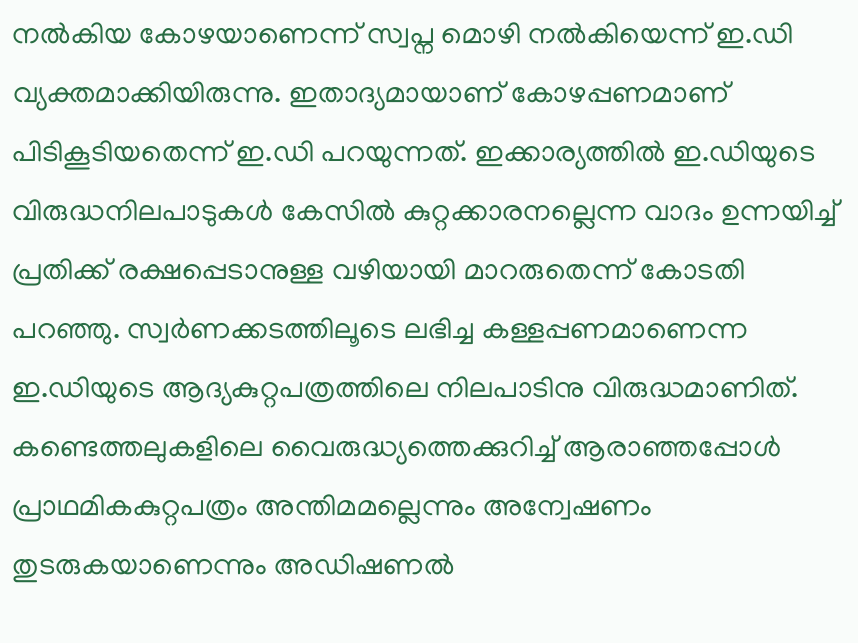നല്‍കിയ കോഴയാണെന്ന് സ്വപ്ന മൊഴി നല്‍കിയെന്ന് ഇ.ഡി വ്യക്തമാക്കിയിരുന്നു. ഇതാദ്യമായാണ് കോഴപ്പണമാണ് പിടികൂടിയതെന്ന് ഇ.ഡി പറയുന്നത്. ഇക്കാര്യത്തില്‍ ഇ.ഡിയുടെ വിരുദ്ധനിലപാടുകള്‍ കേസില്‍ കുറ്റക്കാരനല്ലെന്ന വാദം ഉന്നയിച്ച്‌ പ്രതിക്ക് രക്ഷപ്പെടാനുള്ള വഴിയായി മാറരുതെന്ന് കോടതി പറഞ്ഞു. സ്വര്‍ണക്കടത്തിലൂടെ ലഭിച്ച കള്ളപ്പണമാണെന്ന ഇ.ഡിയുടെ ആദ്യകുറ്റപത്രത്തിലെ നിലപാടിനു വിരുദ്ധമാണിത്.  കണ്ടെത്തലുകളിലെ വൈരുദ്ധ്യത്തെക്കുറിച്ച്‌ ആരാഞ്ഞപ്പോള്‍ പ്രാഥമികകുറ്റപത്രം അന്തിമമല്ലെന്നും അന്വേഷണം തുടരുകയാണെന്നും അഡിഷണല്‍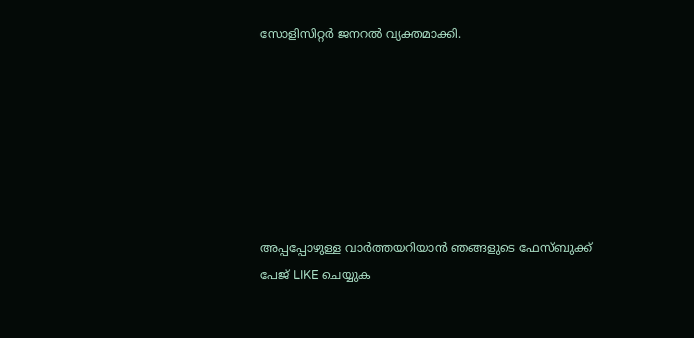സോളിസിറ്റര്‍ ജനറല്‍ വ്യക്തമാക്കി.







അപ്പപ്പോഴുള്ള വാര്‍ത്തയറിയാന്‍ ഞങ്ങളുടെ ഫേസ്‌ബുക്ക്‌ പേജ് LIKE ചെയ്യുക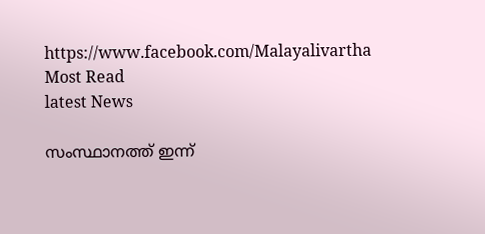https://www.facebook.com/Malayalivartha
Most Read
latest News

സംസ്ഥാനത്ത് ഇന്ന്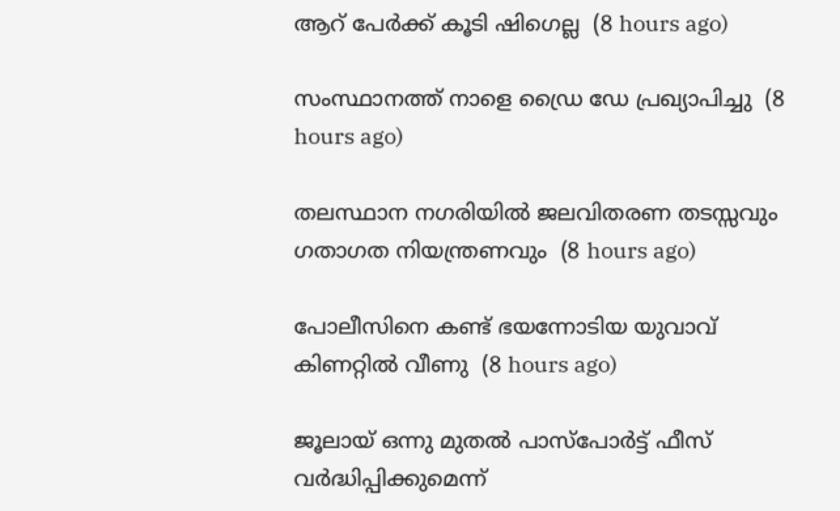ആറ് പേര്‍ക്ക് കൂടി ഷിഗെല്ല  (8 hours ago)

സംസ്ഥാനത്ത് നാളെ ഡ്രൈ ഡേ പ്രഖ്യാപിച്ചു  (8 hours ago)

തലസ്ഥാന നഗരിയില്‍ ജലവിതരണ തടസ്സവും ഗതാഗത നിയന്ത്രണവും  (8 hours ago)

പോലീസിനെ കണ്ട് ഭയന്നോടിയ യുവാവ് കിണറ്റില്‍ വീണു  (8 hours ago)

ജൂലായ് ഒന്നു മുതല്‍ പാസ്‌പോര്‍ട്ട് ഫീസ് വര്‍ദ്ധിപ്പിക്കുമെന്ന്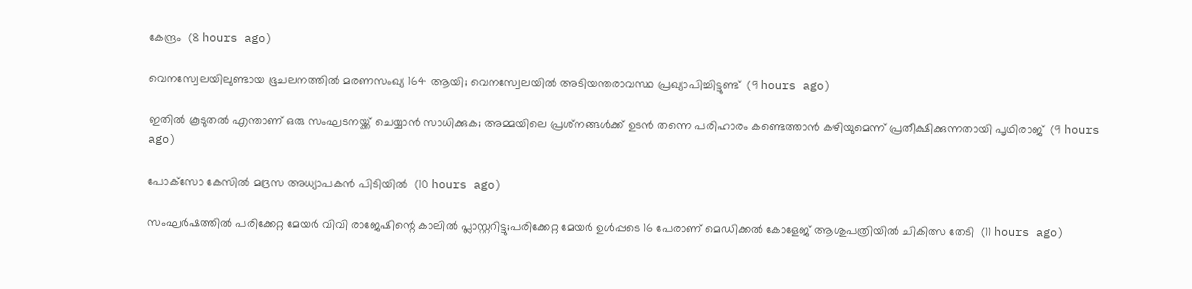കേന്ദ്രം  (8 hours ago)

വെനസ്വേലയിലുണ്ടായ ഭൂചലനത്തില്‍ മരണസംഖ്യ 164 ആയി; വെനസ്വേലയില്‍ അടിയന്തരാവസ്ഥ പ്രഖ്യാപിച്ചിട്ടുണ്ട്  (9 hours ago)

ഇതില്‍ കൂടുതല്‍ എന്താണ് ഒരു സംഘടനയ്ക്ക് ചെയ്യാന്‍ സാധിക്കുക; അമ്മയിലെ പ്രശ്‌നങ്ങള്‍ക്ക് ഉടന്‍ തന്നെ പരിഹാരം കണ്ടെത്താന്‍ കഴിയുമെന്ന് പ്രതീക്ഷിക്കുന്നതായി പൃഥിരാജ്  (9 hours ago)

പോക്‌സോ കേസില്‍ മദ്രസ അധ്യാപകന്‍ പിടിയില്‍  (10 hours ago)

സംഘര്‍ഷത്തില്‍ പരിക്കേറ്റ മേയര്‍ വിവി രാജേഷിന്റെ കാലില്‍ പ്ലാസ്റ്ററിട്ടു;പരിക്കേറ്റ മേയര്‍ ഉള്‍പ്പടെ 16 പേരാണ് മെഡിക്കല്‍ കോളേജ് ആശുപത്രിയില്‍ ചികിത്സ തേടി  (11 hours ago)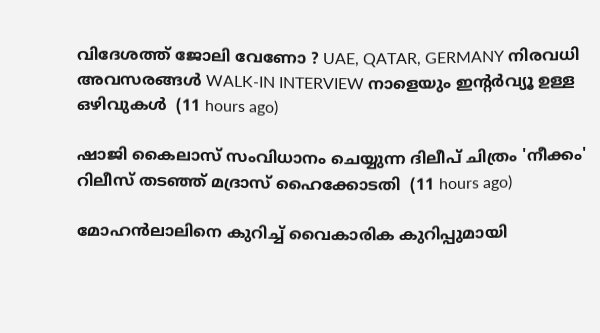വിദേശത്ത് ജോലി വേണോ ? UAE, QATAR, GERMANY നിരവധി അവസരങ്ങൾ WALK-IN INTERVIEW നാളെയും ഇന്റർവ്യൂ ഉള്ള ഒഴിവുകൾ  (11 hours ago)

ഷാജി കൈലാസ് സംവിധാനം ചെയ്യുന്ന ദിലീപ് ചിത്രം 'നീക്കം' റിലീസ് തടഞ്ഞ് മദ്രാസ് ഹൈക്കോടതി  (11 hours ago)

മോഹന്‍ലാലിനെ കുറിച്ച് വൈകാരിക കുറിപ്പുമായി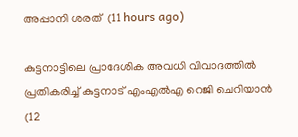അപ്പാനി ശരത്  (11 hours ago)

കുട്ടനാട്ടിലെ പ്രാദേശിക അവധി വിവാദത്തില്‍ പ്രതികരിച്ച് കുട്ടനാട് എംഎല്‍എ റെജി ചെറിയാന്‍  (12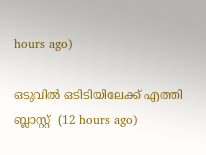hours ago)

ഒടുവില്‍ ഒടിടിയിലേക്ക് എത്തി ബ്ലാസ്റ്റ്  (12 hours ago)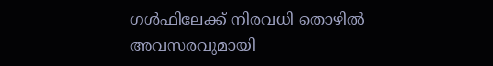ഗള്‍ഫിലേക്ക് നിരവധി തൊഴില്‍ അവസരവുമായി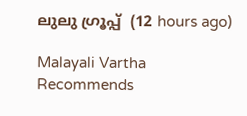ലുലു ഗ്രൂപ്പ്  (12 hours ago)

Malayali Vartha Recommends